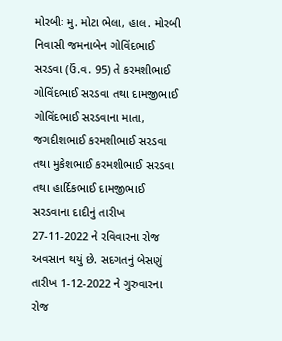મોરબીઃ મુ. મોટા ભેલા, હાલ. મોરબી નિવાસી જમનાબેન ગોવિંદભાઈ સરડવા (ઉં.વ. 95) તે કરમશીભાઈ ગોવિંદભાઈ સરડવા તથા દામજીભાઈ ગોવિંદભાઈ સરડવાના માતા, જગદીશભાઈ કરમશીભાઈ સરડવા તથા મુકેશભાઈ કરમશીભાઈ સરડવા તથા હાર્દિકભાઈ દામજીભાઈ સરડવાના દાદીનું તારીખ 27-11-2022 ને રવિવારના રોજ અવસાન થયું છે. સદગતનું બેસણું તારીખ 1-12-2022 ને ગુરુવારના રોજ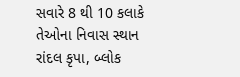સવારે 8 થી 10 કલાકે તેઓના નિવાસ સ્થાન રાંદલ કૃપા, બ્લોક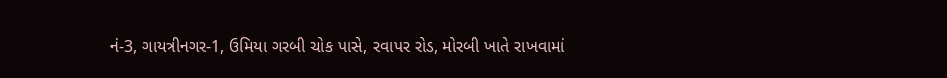નં-3, ગાયત્રીનગર-1, ઉમિયા ગરબી ચોક પાસે, રવાપર રોડ, મોરબી ખાતે રાખવામાં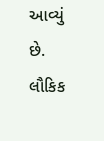આવ્યું છે. લૌકિક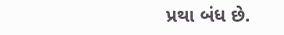પ્રથા બંધ છે.